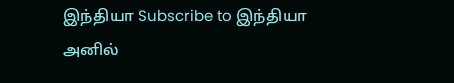இந்தியா Subscribe to இந்தியா
அனில்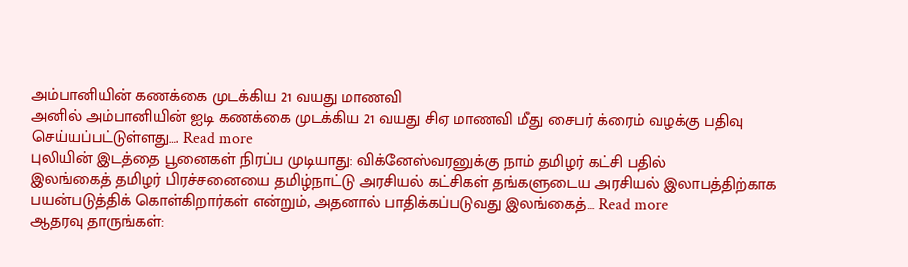அம்பானியின் கணக்கை முடக்கிய 21 வயது மாணவி
அனில் அம்பானியின் ஐடி கணக்கை முடக்கிய 21 வயது சிஏ மாணவி மீது சைபர் க்ரைம் வழக்கு பதிவு செய்யப்பட்டுள்ளது…. Read more
புலியின் இடத்தை பூனைகள் நிரப்ப முடியாது: விக்னேஸ்வரனுக்கு நாம் தமிழர் கட்சி பதில்
இலங்கைத் தமிழர் பிரச்சனையை தமிழ்நாட்டு அரசியல் கட்சிகள் தங்களுடைய அரசியல் இலாபத்திற்காக பயன்படுத்திக் கொள்கிறார்கள் என்றும், அதனால் பாதிக்கப்படுவது இலங்கைத்… Read more
ஆதரவு தாருங்கள்: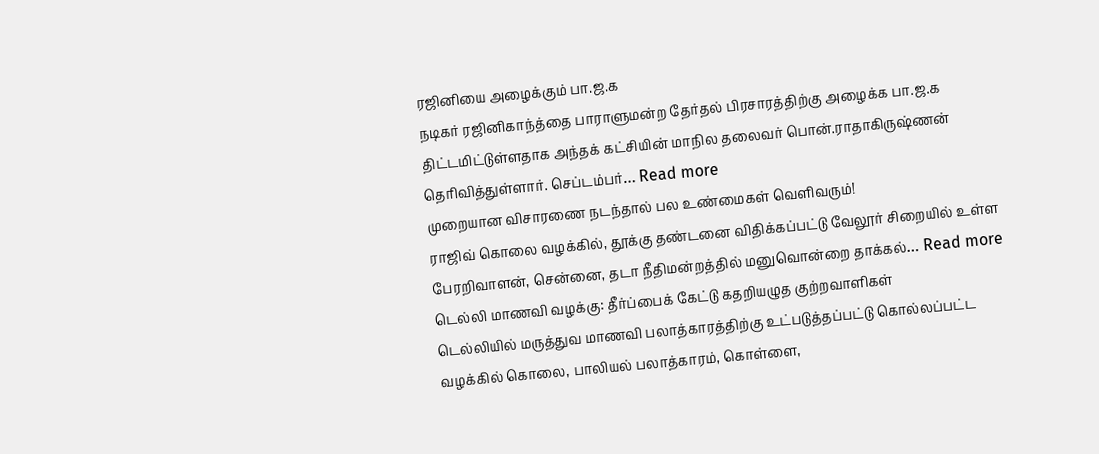ரஜினியை அழைக்கும் பா.ஜ.க
நடிகர் ரஜினிகாந்த்தை பாராளுமன்ற தேர்தல் பிரசாரத்திற்கு அழைக்க பா.ஜ.க திட்டமிட்டுள்ளதாக அந்தக் கட்சியின் மாநில தலைவர் பொன்.ராதாகிருஷ்ணன் தெரிவித்துள்ளார். செப்டம்பர்… Read more
முறையான விசாரணை நடந்தால் பல உண்மைகள் வெளிவரும்!
ராஜிவ் கொலை வழக்கில், தூக்கு தண்டனை விதிக்கப்பட்டு வேலூர் சிறையில் உள்ள பேரறிவாளன், சென்னை, தடா நீதிமன்றத்தில் மனுவொன்றை தாக்கல்… Read more
டெல்லி மாணவி வழக்கு: தீர்ப்பைக் கேட்டு கதறியழுத குற்றவாளிகள்
டெல்லியில் மருத்துவ மாணவி பலாத்காரத்திற்கு உட்படுத்தப்பட்டு கொல்லப்பட்ட வழக்கில் கொலை, பாலியல் பலாத்காரம், கொள்ளை,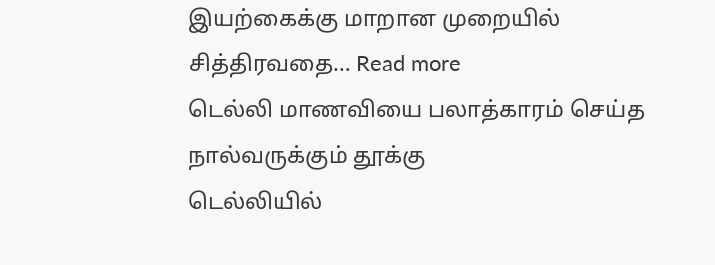இயற்கைக்கு மாறான முறையில் சித்திரவதை… Read more
டெல்லி மாணவியை பலாத்காரம் செய்த நால்வருக்கும் தூக்கு
டெல்லியில்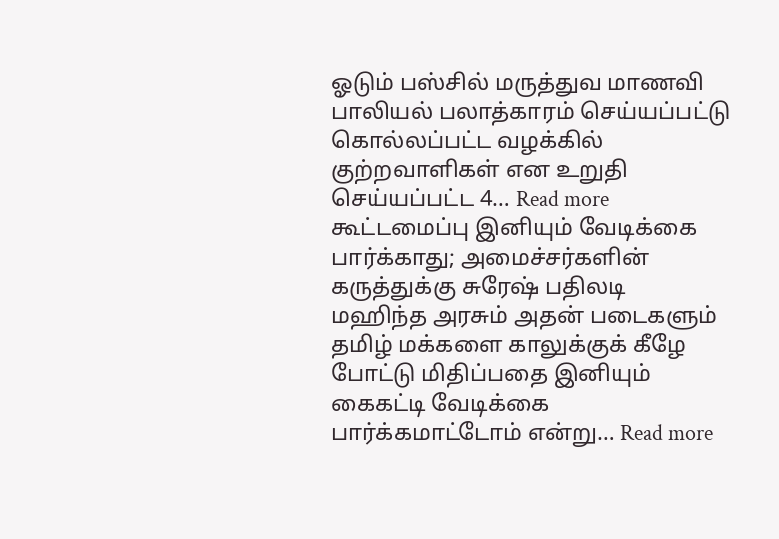ஓடும் பஸ்சில் மருத்துவ மாணவி பாலியல் பலாத்காரம் செய்யப்பட்டு கொல்லப்பட்ட வழக்கில் குற்றவாளிகள் என உறுதி செய்யப்பட்ட 4… Read more
கூட்டமைப்பு இனியும் வேடிக்கை பார்க்காது; அமைச்சர்களின் கருத்துக்கு சுரேஷ் பதிலடி
மஹிந்த அரசும் அதன் படைகளும் தமிழ் மக்களை காலுக்குக் கீழே போட்டு மிதிப்பதை இனியும் கைகட்டி வேடிக்கை பார்க்கமாட்டோம் என்று… Read more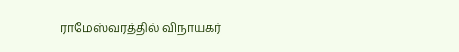ராமேஸ்வரத்தில் விநாயகர்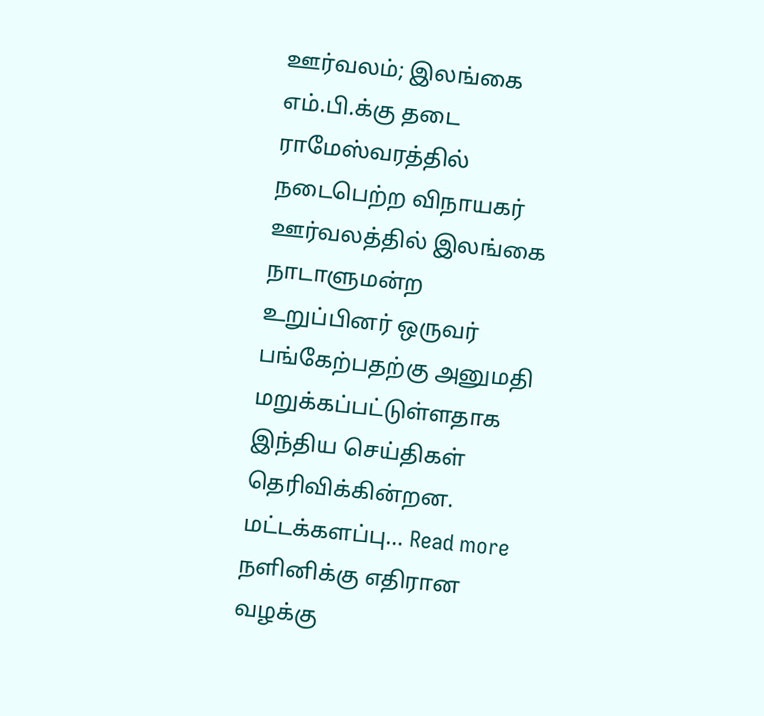ஊர்வலம்; இலங்கை எம்.பி.க்கு தடை
ராமேஸ்வரத்தில் நடைபெற்ற விநாயகர் ஊர்வலத்தில் இலங்கை நாடாளுமன்ற உறுப்பினர் ஒருவர் பங்கேற்பதற்கு அனுமதி மறுக்கப்பட்டுள்ளதாக இந்திய செய்திகள் தெரிவிக்கின்றன. மட்டக்களப்பு… Read more
நளினிக்கு எதிரான வழக்கு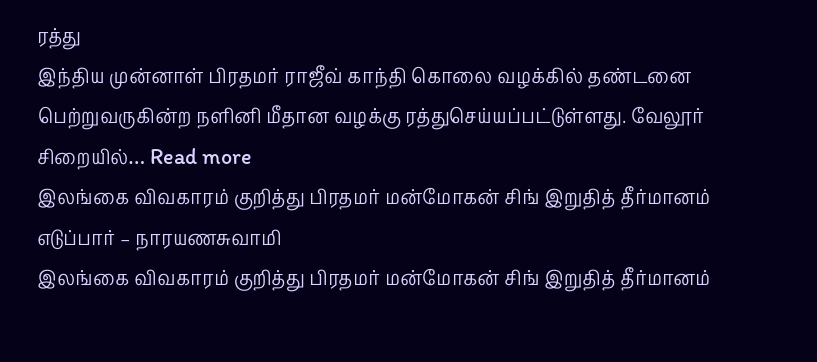ரத்து
இந்திய முன்னாள் பிரதமர் ராஜீவ் காந்தி கொலை வழக்கில் தண்டனை பெற்றுவருகின்ற நளினி மீதான வழக்கு ரத்துசெய்யப்பட்டுள்ளது. வேலூர் சிறையில்… Read more
இலங்கை விவகாரம் குறித்து பிரதமர் மன்மோகன் சிங் இறுதித் தீர்மானம் எடுப்பார் – நாரயணசுவாமி
இலங்கை விவகாரம் குறித்து பிரதமர் மன்மோகன் சிங் இறுதித் தீர்மானம்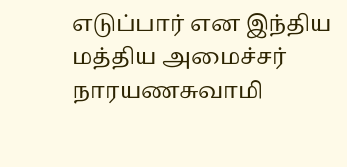எடுப்பார் என இந்திய மத்திய அமைச்சர் நாரயணசுவாமி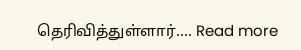தெரிவித்துள்ளார்…. Read more